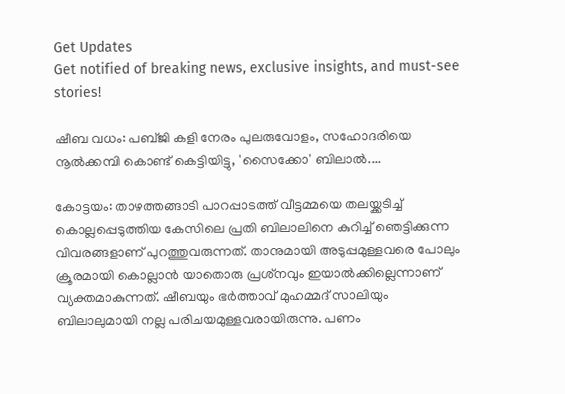Get Updates
Get notified of breaking news, exclusive insights, and must-see stories!

ഷീബ വധം: പബ്ജി കളി നേരം പുലരുവോളം, സഹോദരിയെ നൂല്‍ക്കമ്പി കൊണ്ട് കെട്ടിയിട്ടു, 'സൈക്കോ' ബിലാല്‍....

കോട്ടയം: താഴത്തങ്ങാടി പാറപ്പാടത്ത് വീട്ടമ്മയെ തലയ്ക്കടിച്ച് കൊല്ലപ്പെടുത്തിയ കേസിലെ പ്രതി ബിലാലിനെ കുറിച്ച് ഞെട്ടിക്കുന്ന വിവരങ്ങളാണ് പുറത്തുവരുന്നത്. താനുമായി അടുപ്പമുള്ളവരെ പോലും ക്രൂരമായി കൊല്ലാന്‍ യാതൊരു പ്രശ്‌നവും ഇയാല്‍ക്കില്ലെന്നാണ് വ്യക്തമാകുന്നത്. ഷീബയും ഭര്‍ത്താവ് മുഹമ്മദ് സാലിയും ബിലാലുമായി നല്ല പരിചയമുള്ളവരായിരുന്നു. പണം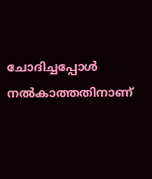ചോദിച്ചപ്പോള്‍ നല്‍കാത്തതിനാണ്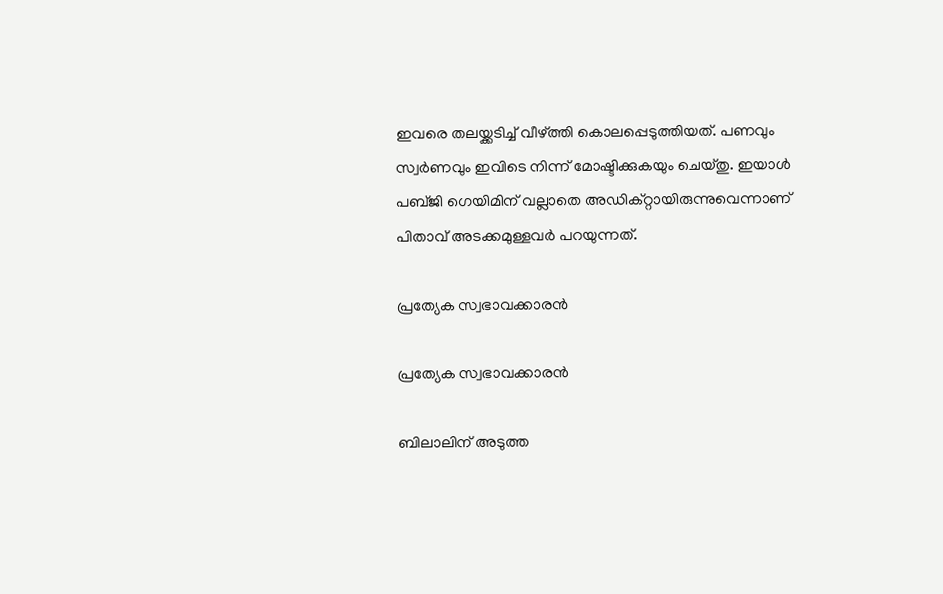ഇവരെ തലയ്ക്കടിച്ച് വീഴ്ത്തി കൊലപ്പെടുത്തിയത്. പണവും സ്വര്‍ണവും ഇവിടെ നിന്ന് മോഷ്ടിക്കുകയും ചെയ്തു. ഇയാള്‍ പബ്ജി ഗെയിമിന് വല്ലാതെ അഡിക്റ്റായിരുന്നുവെന്നാണ് പിതാവ് അടക്കമുള്ളവര്‍ പറയുന്നത്.

പ്രത്യേക സ്വഭാവക്കാരന്‍

പ്രത്യേക സ്വഭാവക്കാരന്‍

ബിലാലിന് അടുത്ത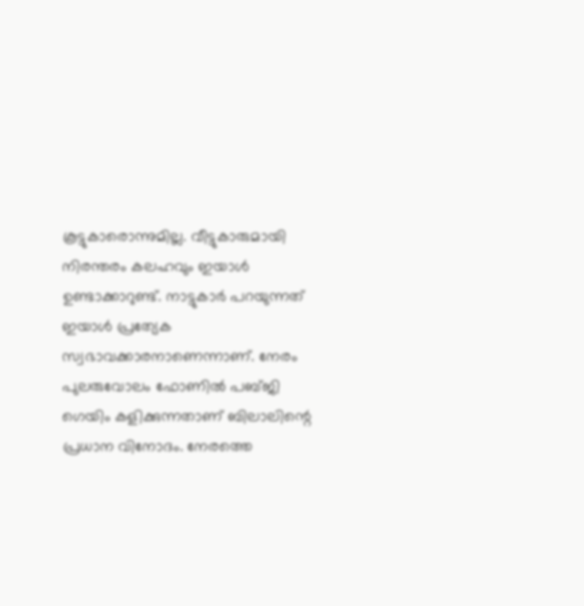കൂട്ടുകാരൊന്നുമില്ല. വീട്ടുകാരുമായി നിരന്തരം കലഹവും ഇയാള്‍ ഉണ്ടാക്കാറുണ്ട്. നാട്ടുകാര്‍ പറയുന്നത് ഇയാള്‍ പ്രത്യേക സ്വഭാവക്കാരനാണെന്നാണ്. നേരം പുലരുവോലം ഫോണില്‍ പബ്ജി ഗെയിം കളിക്കുന്നതാണ് ബിലാലിന്റെ പ്രധാന വിനോദം. നേരത്തെ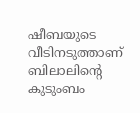ഷീബയുടെ വീടിനടുത്താണ് ബിലാലിന്റെ കുടുംബം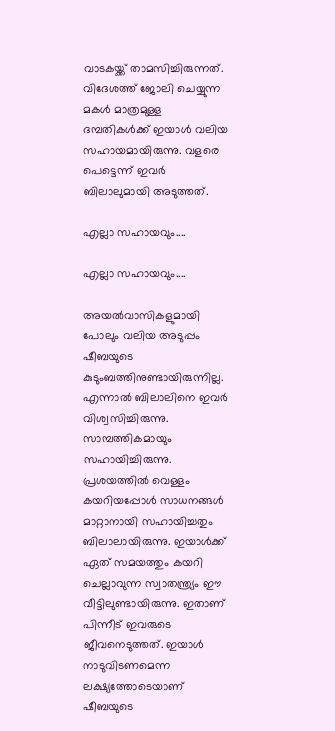വാടകയ്ക്ക് താമസിച്ചിരുന്നത്. വിദേശത്ത് ജോലി ചെയ്യുന്ന മകള്‍ മാത്രമുള്ള ദമ്പതികള്‍ക്ക് ഇയാള്‍ വലിയ സഹായമായിരുന്നു. വളരെ പെട്ടെന്ന് ഇവര്‍ ബിലാലുമായി അടുത്തത്.

എല്ലാ സഹായവും....

എല്ലാ സഹായവും....

അയല്‍വാസികളുമായി പോലും വലിയ അടുപ്പം ഷീബയുടെ കുടുംബത്തിനുണ്ടായിരുന്നില്ല. എന്നാല്‍ ബിലാലിനെ ഇവര്‍ വിശ്വസിച്ചിരുന്നു. സാമ്പത്തികമായും സഹായിച്ചിരുന്നു. പ്രശയത്തില്‍ വെള്ളം കയറിയപ്പോള്‍ സാധനങ്ങള്‍ മാറ്റാനായി സഹായിച്ചതും ബിലാലായിരുന്നു. ഇയാള്‍ക്ക് ഏത് സമയത്തും കയറി ചെല്ലാവുന്ന സ്വാതന്ത്ര്യം ഈ വീട്ടിലുണ്ടായിരുന്നു. ഇതാണ് പിന്നീട് ഇവരുടെ ജീവനെടുത്തത്. ഇയാള്‍ നാടുവിടണമെന്ന ലക്ഷ്യത്തോടെയാണ് ഷീബയുടെ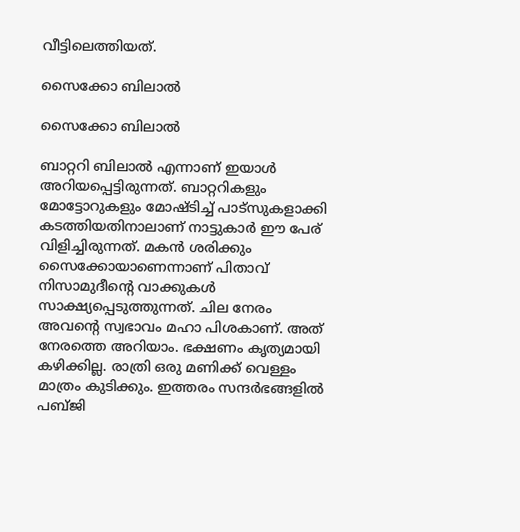വീട്ടിലെത്തിയത്.

സൈക്കോ ബിലാല്‍

സൈക്കോ ബിലാല്‍

ബാറ്ററി ബിലാല്‍ എന്നാണ് ഇയാള്‍ അറിയപ്പെട്ടിരുന്നത്. ബാറ്ററികളും മോട്ടോറുകളും മോഷ്ടിച്ച് പാട്‌സുകളാക്കി കടത്തിയതിനാലാണ് നാട്ടുകാര്‍ ഈ പേര് വിളിച്ചിരുന്നത്. മകന്‍ ശരിക്കും സൈക്കോയാണെന്നാണ് പിതാവ് നിസാമുദീന്റെ വാക്കുകള്‍ സാക്ഷ്യപ്പെടുത്തുന്നത്. ചില നേരം അവന്റെ സ്വഭാവം മഹാ പിശകാണ്. അത് നേരത്തെ അറിയാം. ഭക്ഷണം കൃത്യമായി കഴിക്കില്ല. രാത്രി ഒരു മണിക്ക് വെള്ളം മാത്രം കുടിക്കും. ഇത്തരം സന്ദര്‍ഭങ്ങളില്‍ പബ്ജി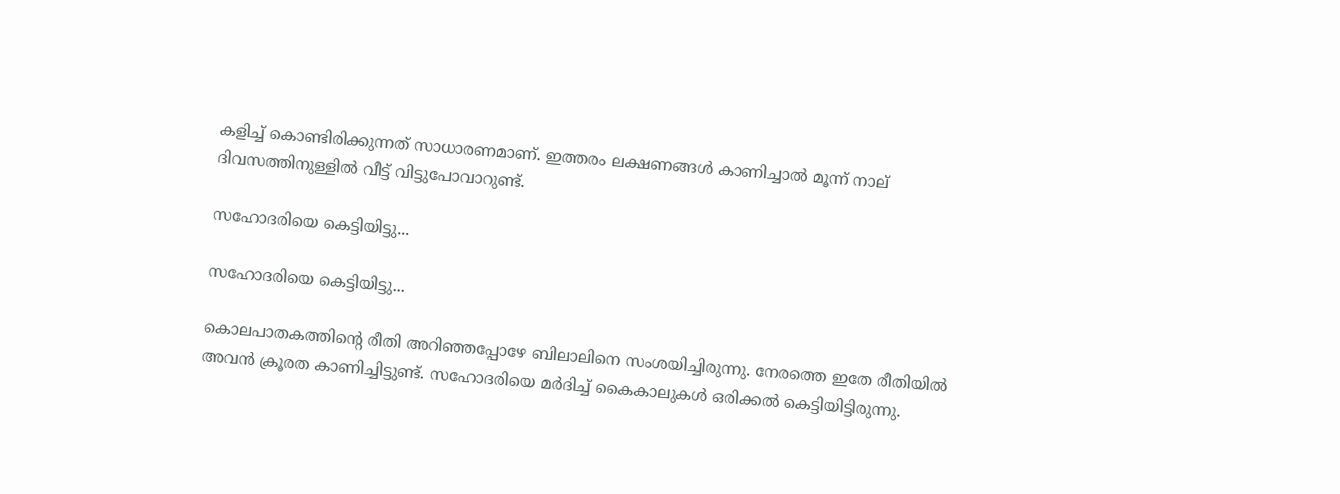കളിച്ച് കൊണ്ടിരിക്കുന്നത് സാധാരണമാണ്. ഇത്തരം ലക്ഷണങ്ങള്‍ കാണിച്ചാല്‍ മൂന്ന് നാല് ദിവസത്തിനുള്ളില്‍ വീട്ട് വിട്ടുപോവാറുണ്ട്.

സഹോദരിയെ കെട്ടിയിട്ടു...

സഹോദരിയെ കെട്ടിയിട്ടു...

കൊലപാതകത്തിന്റെ രീതി അറിഞ്ഞപ്പോഴേ ബിലാലിനെ സംശയിച്ചിരുന്നു. നേരത്തെ ഇതേ രീതിയില്‍ അവന്‍ ക്രൂരത കാണിച്ചിട്ടുണ്ട്. സഹോദരിയെ മര്‍ദിച്ച് കൈകാലുകള്‍ ഒരിക്കല്‍ കെട്ടിയിട്ടിരുന്നു.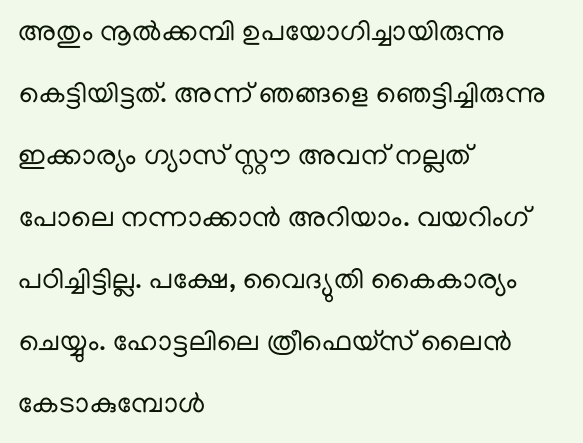അതും നൂല്‍ക്കമ്പി ഉപയോഗിച്ചായിരുന്നു കെട്ടിയിട്ടത്. അന്ന് ഞങ്ങളെ ഞെട്ടിച്ചിരുന്നു ഇക്കാര്യം ഗ്യാസ് സ്റ്റൗ അവന് നല്ലത് പോലെ നന്നാക്കാന്‍ അറിയാം. വയറിംഗ് പഠിച്ചിട്ടില്ല. പക്ഷേ, വൈദ്യുതി കൈകാര്യം ചെയ്യും. ഹോട്ടലിലെ ത്രീഫെയ്‌സ് ലൈന്‍ കേടാകുമ്പോള്‍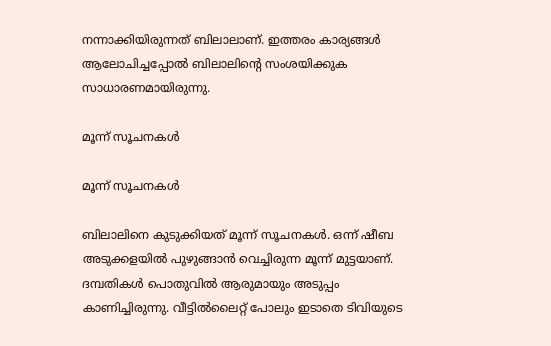നന്നാക്കിയിരുന്നത് ബിലാലാണ്. ഇത്തരം കാര്യങ്ങള്‍ ആലോചിച്ചപ്പോല്‍ ബിലാലിന്റെ സംശയിക്കുക സാധാരണമായിരുന്നു.

മൂന്ന് സൂചനകള്‍

മൂന്ന് സൂചനകള്‍

ബിലാലിനെ കുടുക്കിയത് മൂന്ന് സൂചനകള്‍. ഒന്ന് ഷീബ അടുക്കളയില്‍ പുഴുങ്ങാന്‍ വെച്ചിരുന്ന മൂന്ന് മുട്ടയാണ്. ദമ്പതികള്‍ പൊതുവില്‍ ആരുമായും അടുപ്പം കാണിച്ചിരുന്നു. വീട്ടില്‍ലൈറ്റ് പോലും ഇടാതെ ടിവിയുടെ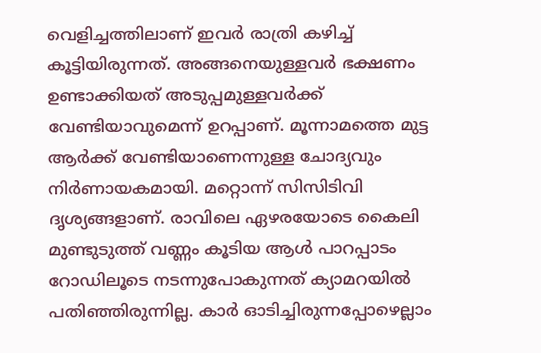വെളിച്ചത്തിലാണ് ഇവര്‍ രാത്രി കഴിച്ച് കൂട്ടിയിരുന്നത്. അങ്ങനെയുള്ളവര്‍ ഭക്ഷണം ഉണ്ടാക്കിയത് അടുപ്പമുള്ളവര്‍ക്ക് വേണ്ടിയാവുമെന്ന് ഉറപ്പാണ്. മൂന്നാമത്തെ മുട്ട ആര്‍ക്ക് വേണ്ടിയാണെന്നുള്ള ചോദ്യവും നിര്‍ണായകമായി. മറ്റൊന്ന് സിസിടിവി ദൃശ്യങ്ങളാണ്. രാവിലെ ഏഴരയോടെ കൈലി മുണ്ടുടുത്ത് വണ്ണം കൂടിയ ആള്‍ പാറപ്പാടം റോഡിലൂടെ നടന്നുപോകുന്നത് ക്യാമറയില്‍ പതിഞ്ഞിരുന്നില്ല. കാര്‍ ഓടിച്ചിരുന്നപ്പോഴെല്ലാം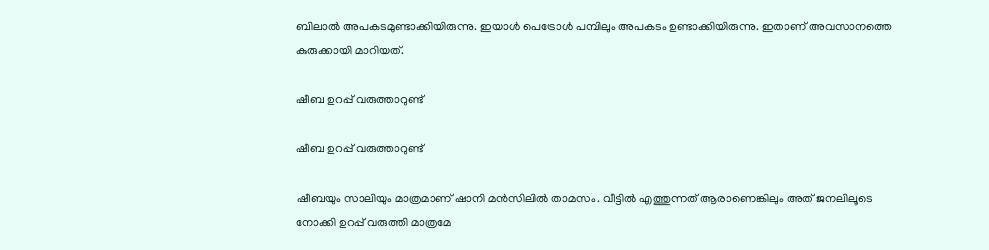ബിലാല്‍ അപകടമുണ്ടാക്കിയിരുന്നു. ഇയാള്‍ പെട്രോള്‍ പമ്പിലും അപകടം ഉണ്ടാക്കിയിരുന്നു. ഇതാണ് അവസാനത്തെ കുരുക്കായി മാറിയത്.

ഷീബ ഉറപ്പ് വരുത്താറുണ്ട്

ഷീബ ഉറപ്പ് വരുത്താറുണ്ട്

ഷീബയും സാലിയും മാത്രമാണ് ഷാനി മന്‍സിലില്‍ താമസം. വീട്ടില്‍ എത്തുന്നത് ആരാണെങ്കിലും അത് ജനലിലൂടെ നോക്കി ഉറപ്പ് വരുത്തി മാത്രമേ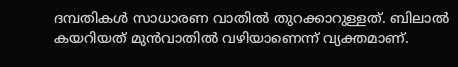ദമ്പതികള്‍ സാധാരണ വാതില്‍ തുറക്കാറുള്ളത്. ബിലാല്‍ കയറിയത് മുന്‍വാതില്‍ വഴിയാണെന്ന് വ്യക്തമാണ്.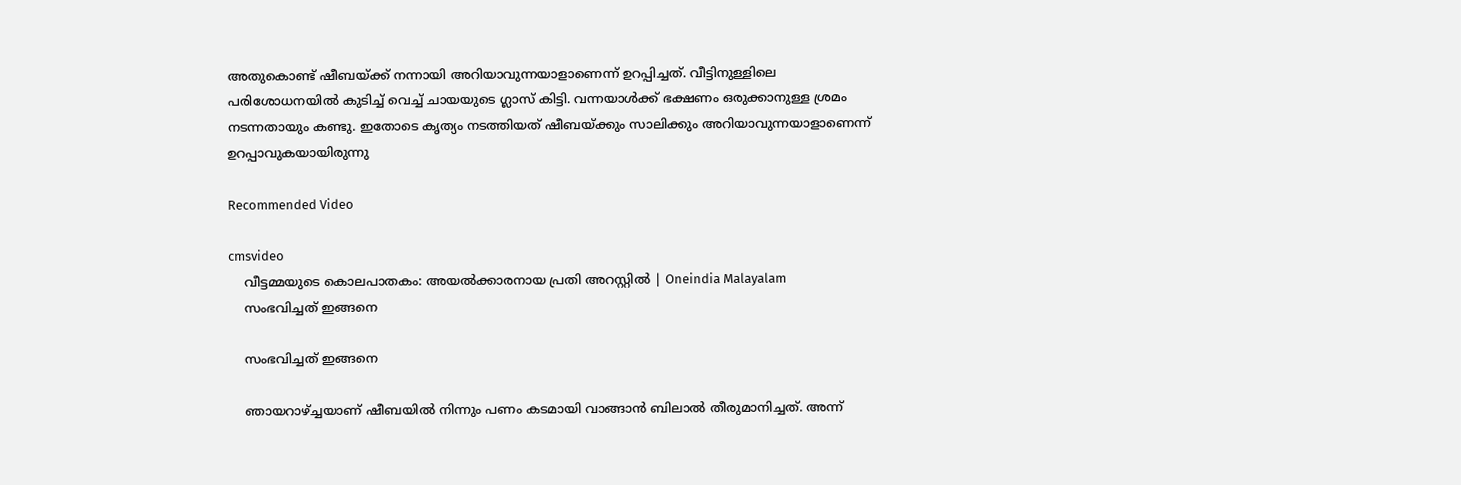അതുകൊണ്ട് ഷീബയ്ക്ക് നന്നായി അറിയാവുന്നയാളാണെന്ന് ഉറപ്പിച്ചത്. വീട്ടിനുള്ളിലെ പരിശോധനയില്‍ കുടിച്ച് വെച്ച് ചായയുടെ ഗ്ലാസ് കിട്ടി. വന്നയാള്‍ക്ക് ഭക്ഷണം ഒരുക്കാനുള്ള ശ്രമം നടന്നതായും കണ്ടു. ഇതോടെ കൃത്യം നടത്തിയത് ഷീബയ്ക്കും സാലിക്കും അറിയാവുന്നയാളാണെന്ന് ഉറപ്പാവുകയായിരുന്നു

Recommended Video

cmsvideo
    വീട്ടമ്മയുടെ കൊലപാതകം: അയല്‍ക്കാരനായ പ്രതി അറസ്റ്റില്‍ | Oneindia Malayalam
    സംഭവിച്ചത് ഇങ്ങനെ

    സംഭവിച്ചത് ഇങ്ങനെ

    ഞായറാഴ്ച്ചയാണ് ഷീബയില്‍ നിന്നും പണം കടമായി വാങ്ങാന്‍ ബിലാല്‍ തീരുമാനിച്ചത്. അന്ന്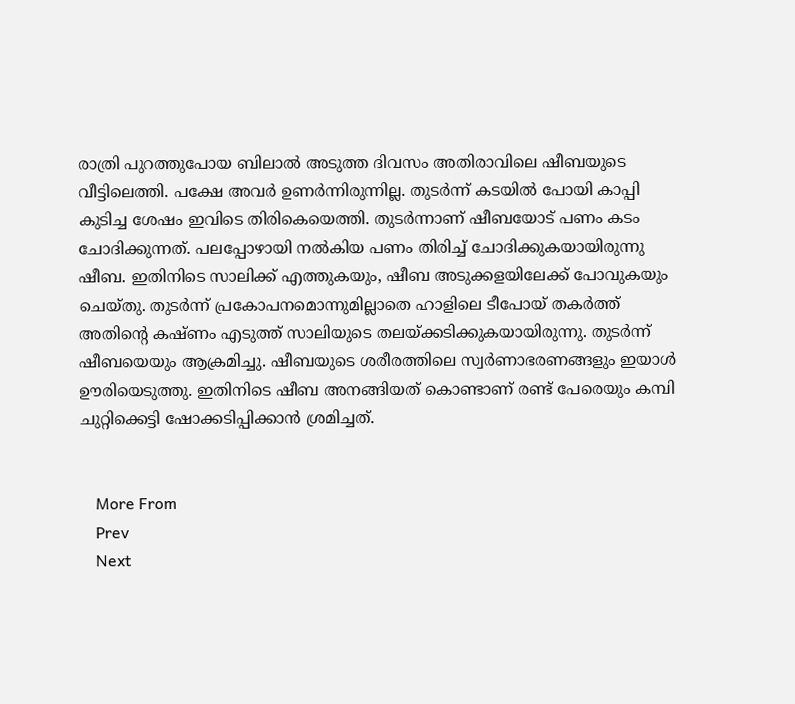രാത്രി പുറത്തുപോയ ബിലാല്‍ അടുത്ത ദിവസം അതിരാവിലെ ഷീബയുടെ വീട്ടിലെത്തി. പക്ഷേ അവര്‍ ഉണര്‍ന്നിരുന്നില്ല. തുടര്‍ന്ന് കടയില്‍ പോയി കാപ്പി കുടിച്ച ശേഷം ഇവിടെ തിരികെയെത്തി. തുടര്‍ന്നാണ് ഷീബയോട് പണം കടം ചോദിക്കുന്നത്. പലപ്പോഴായി നല്‍കിയ പണം തിരിച്ച് ചോദിക്കുകയായിരുന്നു ഷീബ. ഇതിനിടെ സാലിക്ക് എത്തുകയും, ഷീബ അടുക്കളയിലേക്ക് പോവുകയും ചെയ്തു. തുടര്‍ന്ന് പ്രകോപനമൊന്നുമില്ലാതെ ഹാളിലെ ടീപോയ് തകര്‍ത്ത് അതിന്റെ കഷ്ണം എടുത്ത് സാലിയുടെ തലയ്ക്കടിക്കുകയായിരുന്നു. തുടര്‍ന്ന് ഷീബയെയും ആക്രമിച്ചു. ഷീബയുടെ ശരീരത്തിലെ സ്വര്‍ണാഭരണങ്ങളും ഇയാള്‍ ഊരിയെടുത്തു. ഇതിനിടെ ഷീബ അനങ്ങിയത് കൊണ്ടാണ് രണ്ട് പേരെയും കമ്പി ചുറ്റിക്കെട്ടി ഷോക്കടിപ്പിക്കാന്‍ ശ്രമിച്ചത്.


    More From
    Prev
    Next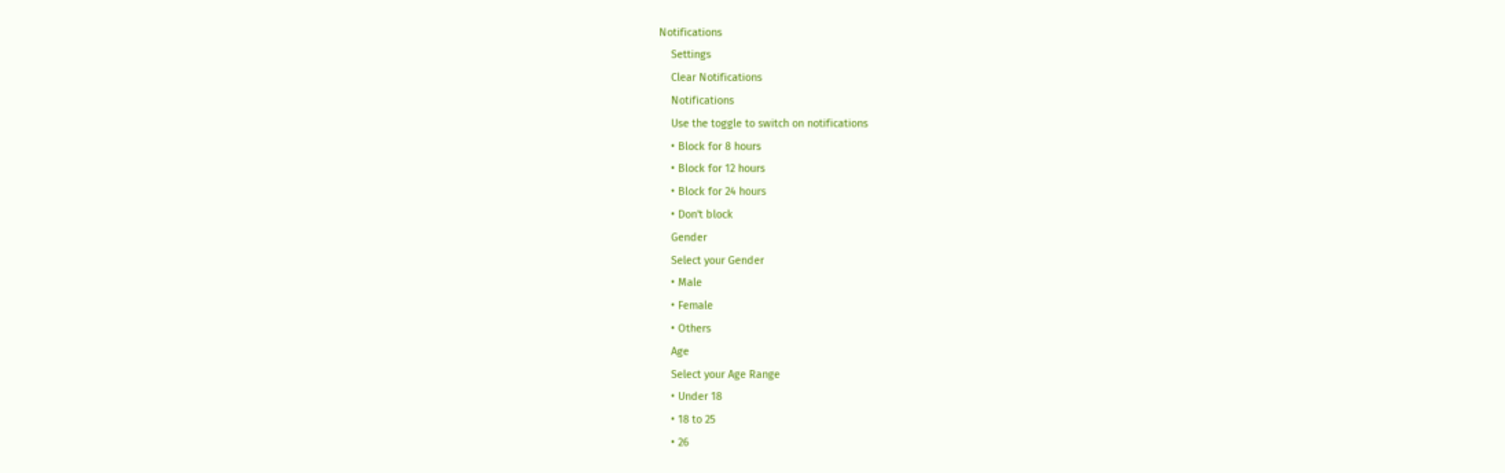Notifications
    Settings
    Clear Notifications
    Notifications
    Use the toggle to switch on notifications
    • Block for 8 hours
    • Block for 12 hours
    • Block for 24 hours
    • Don't block
    Gender
    Select your Gender
    • Male
    • Female
    • Others
    Age
    Select your Age Range
    • Under 18
    • 18 to 25
    • 26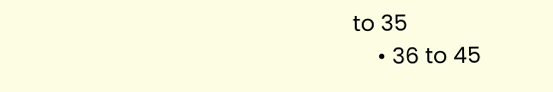to 35
    • 36 to 45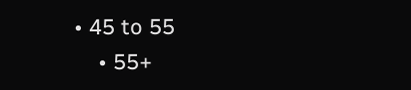• 45 to 55
    • 55+